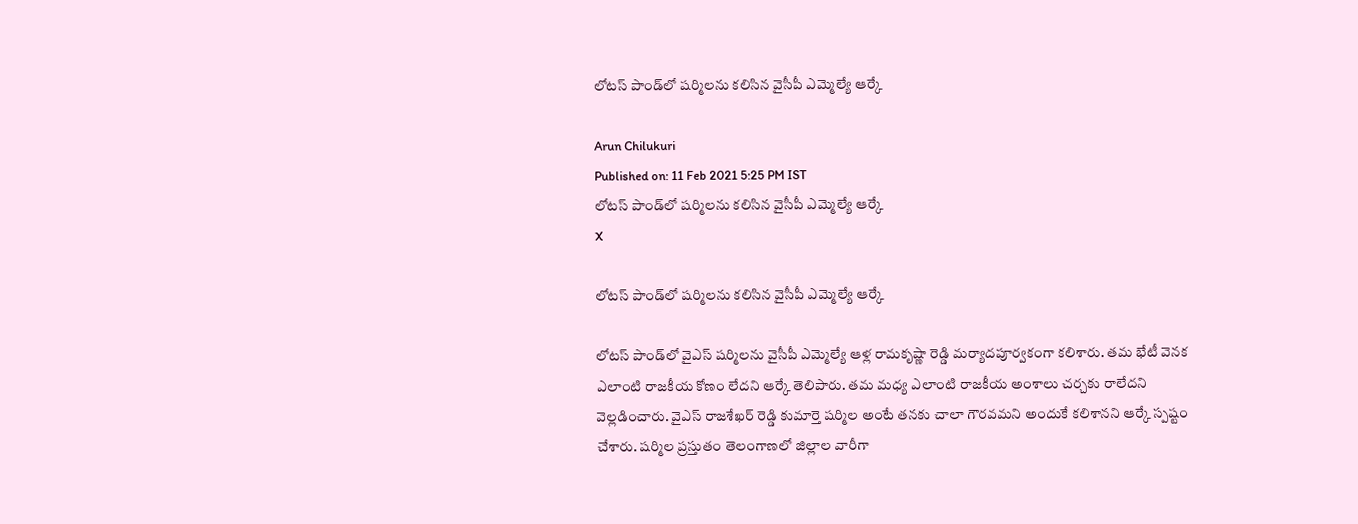లోటస్‌ పాండ్‌లో షర్మిలను కలిసిన వైసీపీ ఎమ్మెల్యే ఆర్కే

Arun Chilukuri
Published on: 11 Feb 2021 5:25 PM IST
లోటస్‌ పాండ్‌లో షర్మిలను కలిసిన వైసీపీ ఎమ్మెల్యే ఆర్కే
X

లోటస్‌ పాండ్‌లో షర్మిలను కలిసిన వైసీపీ ఎమ్మెల్యే ఆర్కే

లోటస్‌ పాండ్‌లో వైఎస్‌ షర్మిలను వైసీపీ ఎమ్మెల్యే ఆళ్ల రామకృష్ణా రెడ్డి మర్యాదపూర్వకంగా కలిశారు. తమ భేటీ వెనక ఎలాంటి రాజకీయ కోణం లేదని ఆర్కే తెలిపారు. తమ మధ్య ఎలాంటి రాజకీయ అంశాలు చర్చకు రాలేదని వెల్లడించారు. వైఎస్‌ రాజశేఖర్‌ రెడ్డి కుమార్తె షర్మిల అంటే తనకు చాలా గౌరవమని అందుకే కలిశానని ఆర్కే స్పష్టం చేశారు. షర్మిల ప్రస్తుతం తెలంగాణలో జిల్లాల వారీగా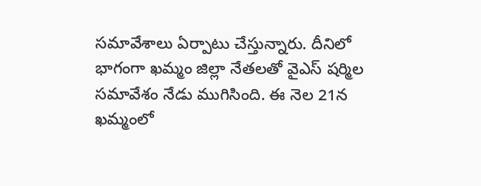సమావేశాలు ఏర్పాటు చేస్తున్నారు. దీనిలో భాగంగా ఖమ్మం జిల్లా నేతలతో వైఎస్ షర్మిల సమావేశం నేడు ముగిసింది. ఈ నెల 21న ఖమ్మంలో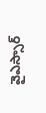వైఎస్సార్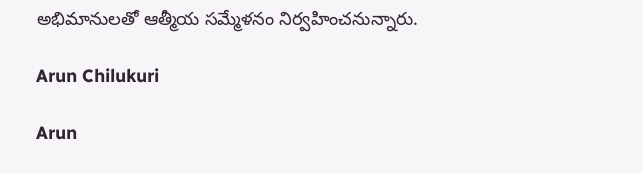అభిమానులతో ఆత్మీయ సమ్మేళనం నిర్వహించనున్నారు.

Arun Chilukuri

Arun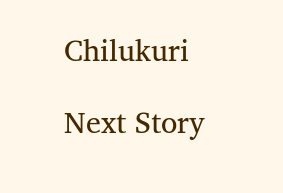Chilukuri

Next Story